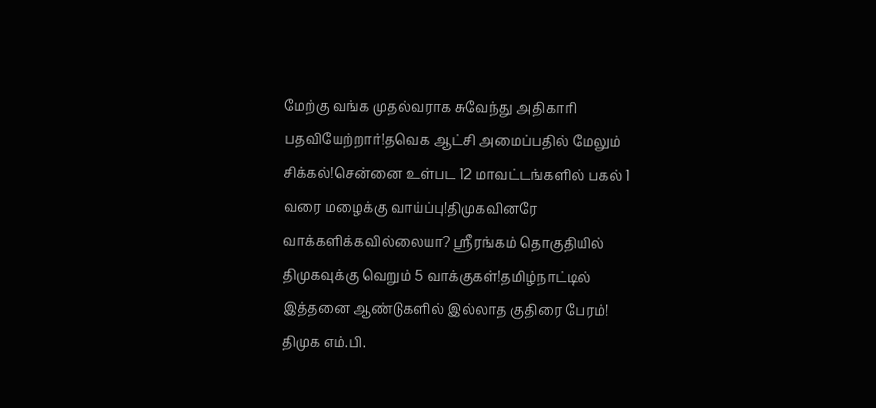மேற்கு வங்க முதல்வராக சுவேந்து அதிகாரி பதவியேற்றார்!தவெக ஆட்சி அமைப்பதில் மேலும் சிக்கல்!சென்னை உள்பட 12 மாவட்டங்களில் பகல் 1 வரை மழைக்கு வாய்ப்பு!திமுகவினரே வாக்களிக்கவில்லையா? ஸ்ரீரங்கம் தொகுதியில் திமுகவுக்கு வெறும் 5 வாக்குகள்!தமிழ்நாட்டில் இத்தனை ஆண்டுகளில் இல்லாத குதிரை பேரம்! திமுக எம்.பி.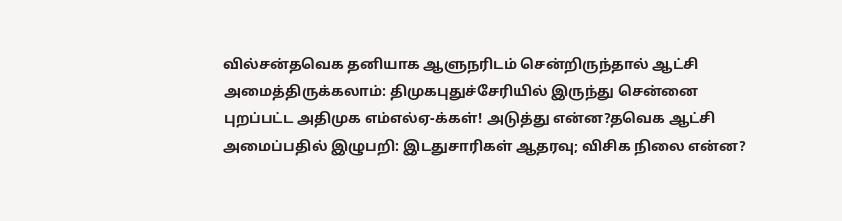வில்சன்தவெக தனியாக ஆளுநரிடம் சென்றிருந்தால் ஆட்சி அமைத்திருக்கலாம்: திமுகபுதுச்சேரியில் இருந்து சென்னை புறப்பட்ட அதிமுக எம்எல்ஏ-க்கள்! அடுத்து என்ன?தவெக ஆட்சி அமைப்பதில் இழுபறி: இடதுசாரிகள் ஆதரவு; விசிக நிலை என்ன?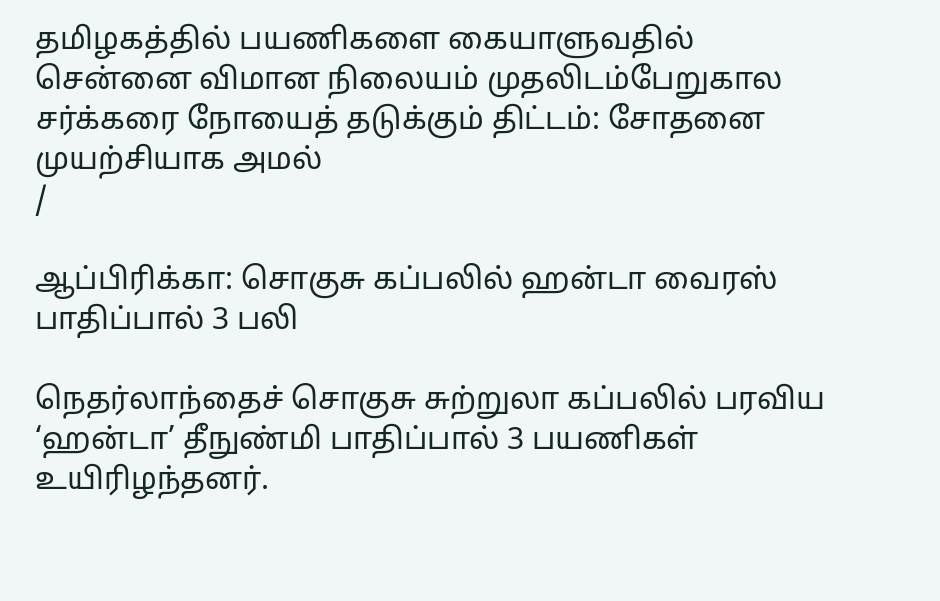தமிழகத்தில் பயணிகளை கையாளுவதில் சென்னை விமான நிலையம் முதலிடம்பேறுகால சர்க்கரை நோயைத் தடுக்கும் திட்டம்: சோதனை முயற்சியாக அமல்
/

ஆப்பிரிக்கா: சொகுசு கப்பலில் ஹன்டா வைரஸ் பாதிப்பால் 3 பலி

நெதர்லாந்தைச் சொகுசு சுற்றுலா கப்பலில் பரவிய ‘ஹன்டா’ தீநுண்மி பாதிப்பால் 3 பயணிகள் உயிரிழந்தனர்.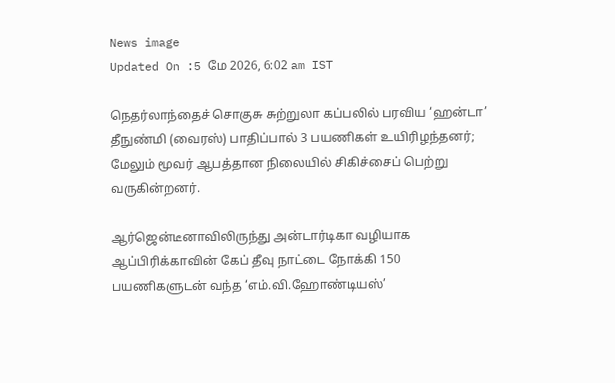News image
Updated On :5 மே 2026, 6:02 am IST

நெதர்லாந்தைச் சொகுசு சுற்றுலா கப்பலில் பரவிய ‘ஹன்டா’ தீநுண்மி (வைரஸ்) பாதிப்பால் 3 பயணிகள் உயிரிழந்தனர்; மேலும் மூவர் ஆபத்தான நிலையில் சிகிச்சைப் பெற்று வருகின்றனர்.

ஆர்ஜென்டீனாவிலிருந்து அன்டார்டிகா வழியாக ஆப்பிரிக்காவின் கேப் தீவு நாட்டை நோக்கி 150 பயணிகளுடன் வந்த ‘எம்.வி.ஹோண்டியஸ்’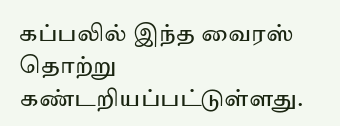கப்பலில் இந்த வைரஸ் தொற்று கண்டறியப்பட்டுள்ளது.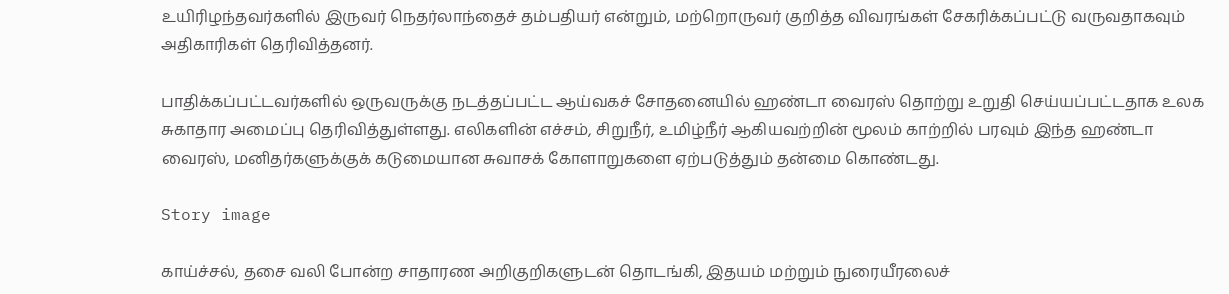உயிரிழந்தவர்களில் இருவர் நெதர்லாந்தைச் தம்பதியர் என்றும், மற்றொருவர் குறித்த விவரங்கள் சேகரிக்கப்பட்டு வருவதாகவும் அதிகாரிகள் தெரிவித்தனர்.

பாதிக்கப்பட்டவர்களில் ஒருவருக்கு நடத்தப்பட்ட ஆய்வகச் சோதனையில் ஹண்டா வைரஸ் தொற்று உறுதி செய்யப்பட்டதாக உலக சுகாதார அமைப்பு தெரிவித்துள்ளது. எலிகளின் எச்சம், சிறுநீர், உமிழ்நீர் ஆகியவற்றின் மூலம் காற்றில் பரவும் இந்த ஹண்டா வைரஸ், மனிதர்களுக்குக் கடுமையான சுவாசக் கோளாறுகளை ஏற்படுத்தும் தன்மை கொண்டது.

Story image

காய்ச்சல், தசை வலி போன்ற சாதாரண அறிகுறிகளுடன் தொடங்கி, இதயம் மற்றும் நுரையீரலைச்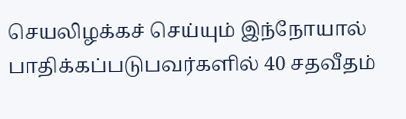செயலிழக்கச் செய்யும் இந்நோயால் பாதிக்கப்படுபவர்களில் 40 சதவீதம்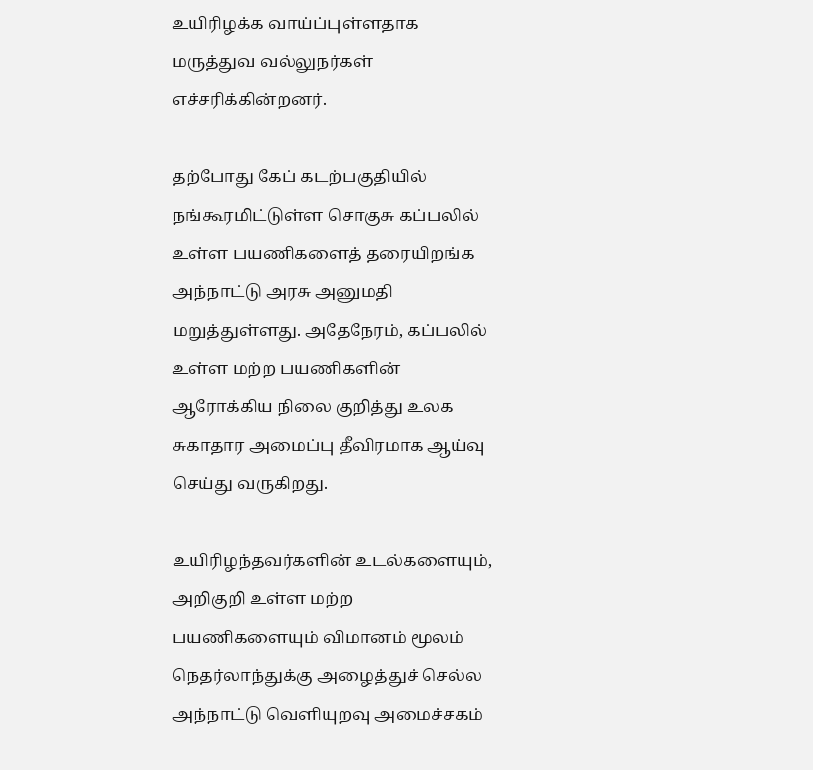உயிரிழக்க வாய்ப்புள்ளதாக மருத்துவ வல்லுநர்கள் எச்சரிக்கின்றனர்.

தற்போது கேப் கடற்பகுதியில் நங்கூரமிட்டுள்ள சொகுசு கப்பலில் உள்ள பயணிகளைத் தரையிறங்க அந்நாட்டு அரசு அனுமதி மறுத்துள்ளது. அதேநேரம், கப்பலில் உள்ள மற்ற பயணிகளின் ஆரோக்கிய நிலை குறித்து உலக சுகாதார அமைப்பு தீவிரமாக ஆய்வு செய்து வருகிறது.

உயிரிழந்தவர்களின் உடல்களையும், அறிகுறி உள்ள மற்ற பயணிகளையும் விமானம் மூலம் நெதர்லாந்துக்கு அழைத்துச் செல்ல அந்நாட்டு வெளியுறவு அமைச்சகம்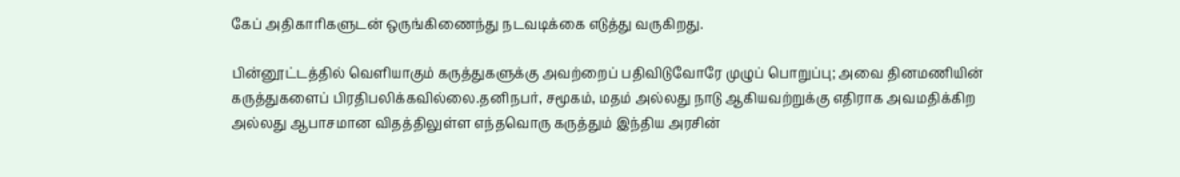கேப் அதிகாரிகளுடன் ஒருங்கிணைந்து நடவடிக்கை எடுத்து வருகிறது.

பின்னூட்டத்தில் வெளியாகும் கருத்துகளுக்கு அவற்றைப் பதிவிடுவோரே முழுப் பொறுப்பு; அவை தினமணியின் கருத்துகளைப் பிரதிபலிக்கவில்லை.தனிநபர், சமூகம், மதம் அல்லது நாடு ஆகியவற்றுக்கு எதிராக அவமதிக்கிற அல்லது ஆபாசமான விதத்திலுள்ள எந்தவொரு கருத்தும் இந்திய அரசின்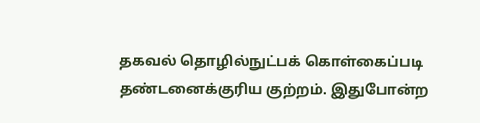தகவல் தொழில்நுட்பக் கொள்கைப்படி தண்டனைக்குரிய குற்றம். இதுபோன்ற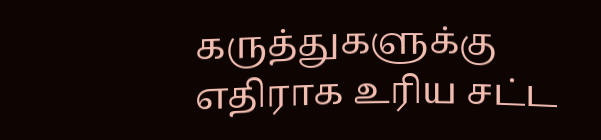கருத்துகளுக்கு எதிராக உரிய சட்ட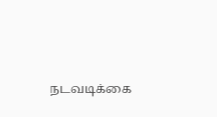நடவடிக்கை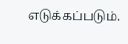எடுக்கப்படும்.